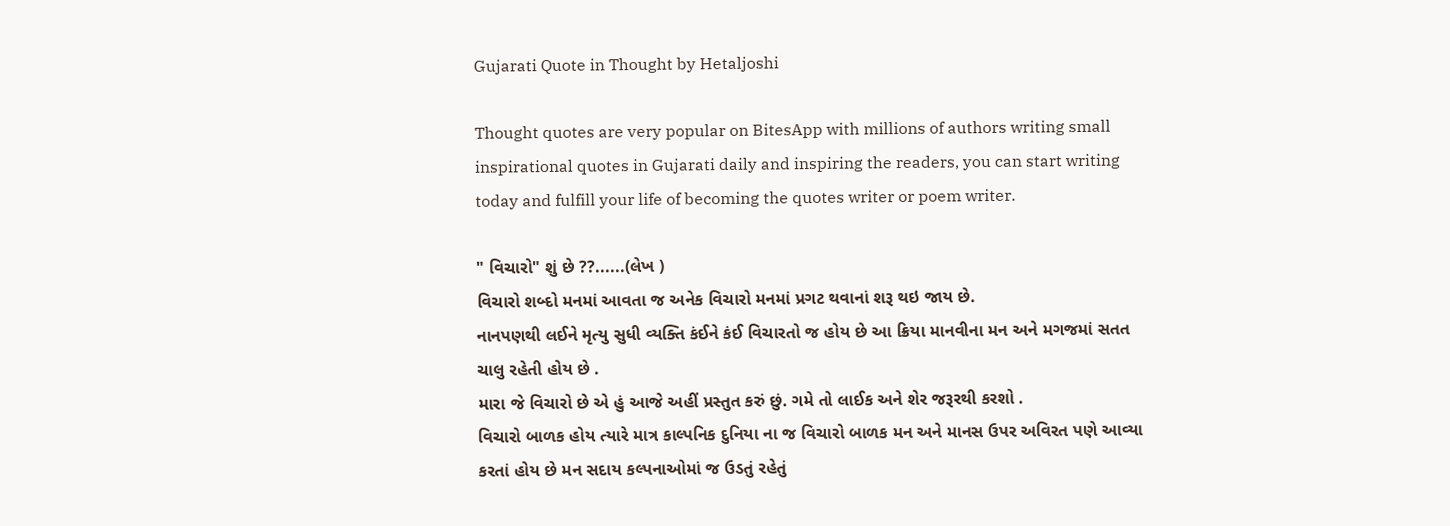Gujarati Quote in Thought by Hetaljoshi

Thought quotes are very popular on BitesApp with millions of authors writing small inspirational quotes in Gujarati daily and inspiring the readers, you can start writing today and fulfill your life of becoming the quotes writer or poem writer.

" વિચારો" શું છે ??......(લેખ )
વિચારો શબ્દો મનમાં આવતા જ અનેક વિચારો મનમાં પ્રગટ થવાનાં શરૂ થઇ જાય છે.
નાનપણથી લઈને મૃત્યુ સુધી વ્યક્તિ કંઈને કંઈ વિચારતો જ હોય છે આ ક્રિયા માનવીના મન અને મગજમાં સતત ચાલુ રહેતી હોય છે .
મારા જે વિચારો છે એ હું આજે અહીં પ્રસ્તુત કરું છું. ગમે તો લાઈક અને શેર જરૂરથી કરશો .
વિચારો બાળક હોય ત્યારે માત્ર કાલ્પનિક દુનિયા ના જ વિચારો બાળક મન અને માનસ ઉપર અવિરત પણે આવ્યા કરતાં હોય છે મન સદાય કલ્પનાઓમાં જ ઉડતું રહેતું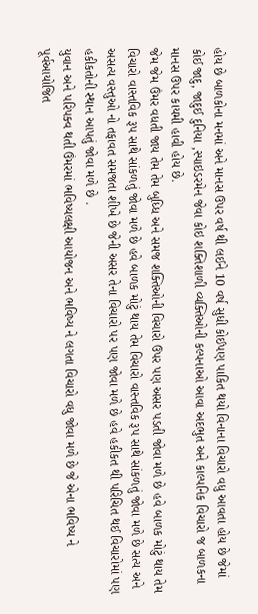હોય છે બાળકોના મનમાં અને માનસ ઉપર વર્ષ થી લઈને 10 વર્ષ સુધી કોઈપણ પાકિત થયો વિનાના વિચારો વધુ આવતા હોય છે જેમાં કોઈ જાદુ, જાદુઈ દુનિયા ,સ્પાઇડરમેન જેવા કોઇ શક્તિશાળી વ્યક્તિઓની કલ્પનાઓ આવા અદભુત અને કાલ્પનિક વિચારો જ બાળકના માનસ ઉપર કાયમી હાવી હોય છે.
જેમ જેમ ઉંમર વધતી જાય તેમ તેમ બુધ્ધિ અને સમજ શક્તિઓની વિચારો ઉપર પણ અસર પડતી જોવા મળે છે હવે બાળક મોટું થાય તેમ વિચારો વાસ્તવિક રૂપ સાથે સાંકળતું જોવા મળે છે હવે બાળક મોટું થાય તેમ વિચારો વાસ્તવિક રૂપ સાથે સાંકળતું જોવા મળે છે સત્ય અને અસત્ય વસ્તુઓ નો તફાવત સમજતા શીખે છે જેની અસર તેના વિચારો પર પણ જોવા મળે છે હવે હકીકત થી પરિચિત થઈ વિચારોમાં પણ હકીકતોની સ્થાન આપતું જોવા મળે છે .
યુવાન અને પરિપક્વ થતી ઉંમરમાં ભવિષ્યલક્ષી આયોજન અને ભવિષ્ય ને લગતા વિચારો વધુ જોવા મળે છે જે એના ભવિષ્ય ને પૂર્વઆયોજિત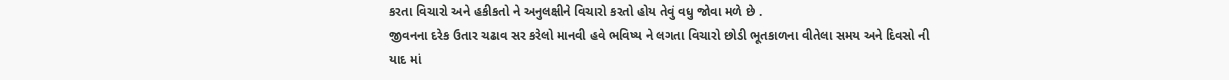કરતા વિચારો અને હકીકતો ને અનુલક્ષીને વિચારો કરતો હોય તેવું વધુ જોવા મળે છે .
જીવનના દરેક ઉતાર ચઢાવ સર કરેલો માનવી હવે ભવિષ્ય ને લગતા વિચારો છોડી ભૂતકાળના વીતેલા સમય અને દિવસો ની યાદ માં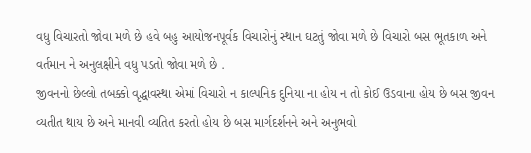વધુ વિચારતો જોવા મળે છે હવે બહુ આયોજનપૂર્વક વિચારોનું સ્થાન ઘટતું જોવા મળે છે વિચારો બસ ભૂતકાળ અને વર્તમાન ને અનુલક્ષીને વધુ પડતો જોવા મળે છે .
જીવનનો છેલ્લો તબક્કો વૃદ્ધાવસ્થા એમાં વિચારો ન કાલ્પનિક દુનિયા ના હોય ન તો કોઈ ઉડવાના હોય છે બસ જીવન વ્યતીત થાય છે અને માનવી વ્યતિત કરતો હોય છે બસ માર્ગદર્શનને અને અનુભવો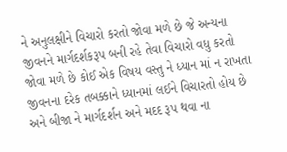ને અનુલક્ષીને વિચારો કરતો જોવા મળે છે જે અન્યના જીવનને માર્ગદર્શકરૂપ બની રહે તેવા વિચારો વધુ કરતો જોવા મળે છે કોઈ એક વિષય વસ્તુ ને ધ્યાન માં ન રાખતા જીવનના દરેક તબક્કાને ધ્યાનમાં લઈને વિચારતો હોય છે અને બીજા ને માર્ગદર્શન અને મદદ રૂપ થવા ના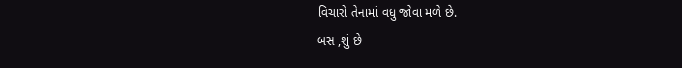વિચારો તેનામાં વધુ જોવા મળે છે.
બસ ,શું છે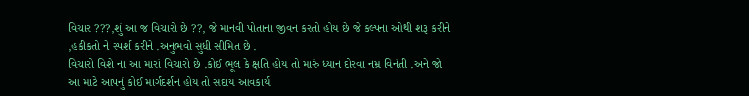વિચાર ???,શું આ જ વિચારો છે ??, જે માનવી પોતાના જીવન કરતો હોય છે જે કલ્પના ઓથી શરૂ કરીને ,હકીકતો ને સ્પર્શ કરીને .અનુભવો સુધી સીમિત છે .
વિચારો વિશે ના આ મારાં વિચારો છે .કોઈ ભૂલ કે ક્ષતિ હોય તો મારું ધ્યાન દોરવા નમ્ર વિનંતી .અને જો આ માટે આપનું કોઈ માર્ગદર્શન હોય તો સદાય આવકાર્ય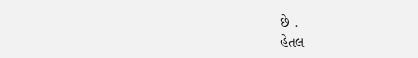છે .
હેતલ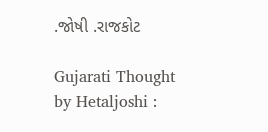.જોષી .રાજકોટ

Gujarati Thought by Hetaljoshi :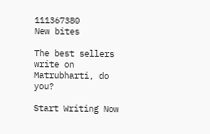111367380
New bites

The best sellers write on Matrubharti, do you?

Start Writing Now